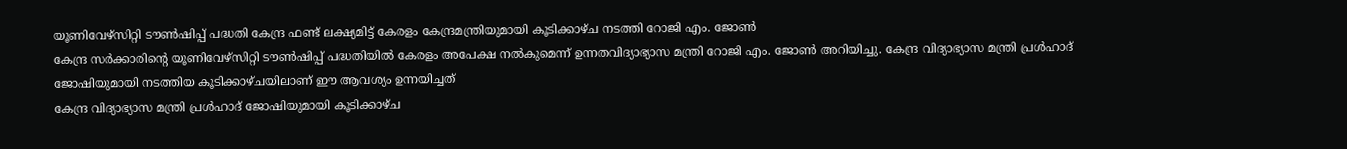യൂണിവേഴ്സിറ്റി ടൗൺഷിപ്പ് പദ്ധതി കേന്ദ്ര ഫണ്ട് ലക്ഷ്യമിട്ട് കേരളം കേന്ദ്രമന്ത്രിയുമായി കൂടിക്കാഴ്ച നടത്തി റോജി എം. ജോൺ
കേന്ദ്ര സർക്കാരിന്റെ യൂണിവേഴ്സിറ്റി ടൗൺഷിപ്പ് പദ്ധതിയിൽ കേരളം അപേക്ഷ നൽകുമെന്ന് ഉന്നതവിദ്യാഭ്യാസ മന്ത്രി റോജി എം. ജോൺ അറിയിച്ചു. കേന്ദ്ര വിദ്യാഭ്യാസ മന്ത്രി പ്രൾഹാദ് ജോഷിയുമായി നടത്തിയ കൂടിക്കാഴ്ചയിലാണ് ഈ ആവശ്യം ഉന്നയിച്ചത്
കേന്ദ്ര വിദ്യാഭ്യാസ മന്ത്രി പ്രൾഹാദ് ജോഷിയുമായി കൂടിക്കാഴ്ച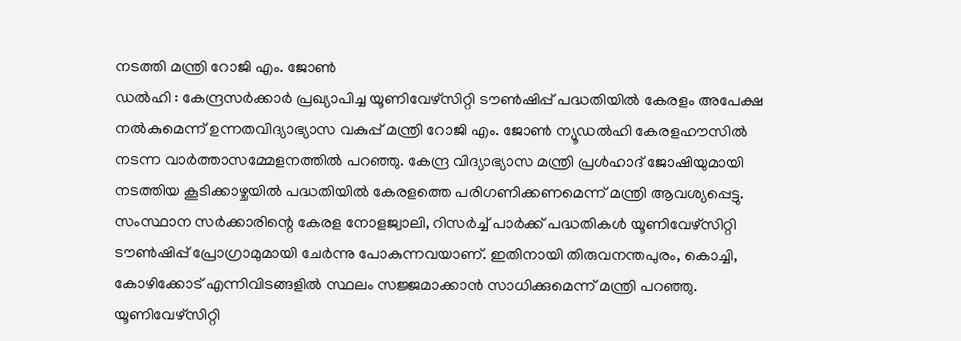നടത്തി മന്ത്രി റോജി എം. ജോൺ
ഡൽഹി : കേന്ദ്രസർക്കാർ പ്രഖ്യാപിച്ച യൂണിവേഴ്സിറ്റി ടൗൺഷിപ്പ് പദ്ധതിയിൽ കേരളം അപേക്ഷ നൽകുമെന്ന് ഉന്നതവിദ്യാഭ്യാസ വകുപ്പ് മന്ത്രി റോജി എം. ജോൺ ന്യൂഡൽഹി കേരളഹൗസിൽ നടന്ന വാർത്താസമ്മേളനത്തിൽ പറഞ്ഞു. കേന്ദ്ര വിദ്യാഭ്യാസ മന്ത്രി പ്രൾഹാദ് ജോഷിയുമായി നടത്തിയ കൂടിക്കാഴ്ചയിൽ പദ്ധതിയിൽ കേരളത്തെ പരിഗണിക്കണമെന്ന് മന്ത്രി ആവശ്യപ്പെട്ടു. സംസ്ഥാന സർക്കാരിന്റെ കേരള നോളജ്വാലി, റിസർച്ച് പാർക്ക് പദ്ധതികൾ യൂണിവേഴ്സിറ്റി ടൗൺഷിപ്പ് പ്രോഗ്രാമുമായി ചേർന്നു പോകുന്നവയാണ്. ഇതിനായി തിരുവനന്തപുരം, കൊച്ചി, കോഴിക്കോട് എന്നിവിടങ്ങളിൽ സ്ഥലം സജ്ജമാക്കാൻ സാധിക്കുമെന്ന് മന്ത്രി പറഞ്ഞു. യൂണിവേഴ്സിറ്റി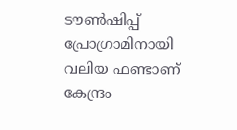ടൗൺഷിപ്പ് പ്രോഗ്രാമിനായി വലിയ ഫണ്ടാണ് കേന്ദ്രം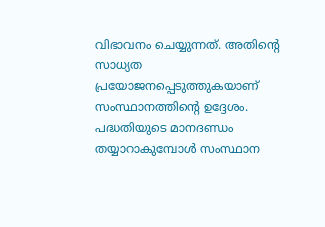വിഭാവനം ചെയ്യുന്നത്. അതിന്റെ സാധ്യത പ്രയോജനപ്പെടുത്തുകയാണ് സംസ്ഥാനത്തിന്റെ ഉദ്ദേശം. പദ്ധതിയുടെ മാനദണ്ഡം തയ്യാറാകുമ്പോൾ സംസ്ഥാന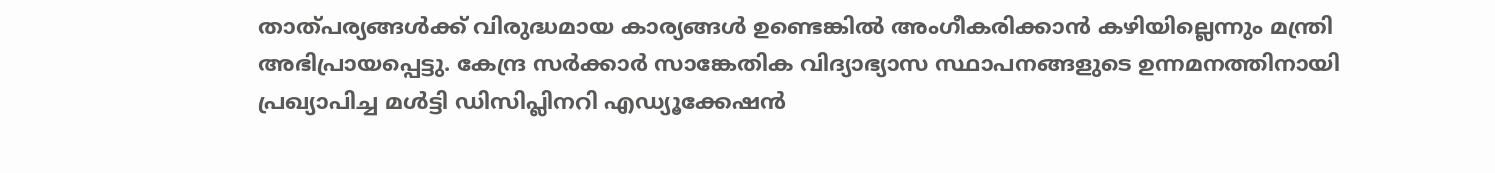താത്പര്യങ്ങൾക്ക് വിരുദ്ധമായ കാര്യങ്ങൾ ഉണ്ടെങ്കിൽ അംഗീകരിക്കാൻ കഴിയില്ലെന്നും മന്ത്രി അഭിപ്രായപ്പെട്ടു. കേന്ദ്ര സർക്കാർ സാങ്കേതിക വിദ്യാഭ്യാസ സ്ഥാപനങ്ങളുടെ ഉന്നമനത്തിനായി പ്രഖ്യാപിച്ച മൾട്ടി ഡിസിപ്ലിനറി എഡ്യൂക്കേഷൻ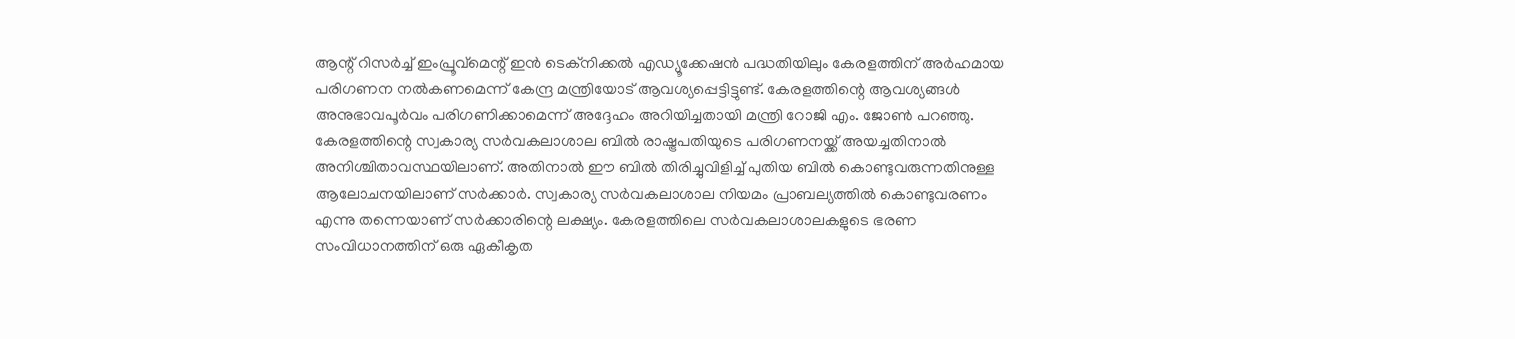ആന്റ് റിസർച്ച് ഇംപ്രൂവ്മെന്റ് ഇൻ ടെക്നിക്കൽ എഡ്യൂക്കേഷൻ പദ്ധതിയിലും കേരളത്തിന് അർഹമായ പരിഗണന നൽകണമെന്ന് കേന്ദ്ര മന്ത്രിയോട് ആവശ്യപ്പെട്ടിട്ടുണ്ട്. കേരളത്തിന്റെ ആവശ്യങ്ങൾ അനുഭാവപൂർവം പരിഗണിക്കാമെന്ന് അദ്ദേഹം അറിയിച്ചതായി മന്ത്രി റോജി എം. ജോൺ പറഞ്ഞു.
കേരളത്തിന്റെ സ്വകാര്യ സർവകലാശാല ബിൽ രാഷ്ട്രപതിയുടെ പരിഗണനയ്ക്ക് അയച്ചതിനാൽ അനിശ്ചിതാവസ്ഥയിലാണ്. അതിനാൽ ഈ ബിൽ തിരിച്ചുവിളിച്ച് പുതിയ ബിൽ കൊണ്ടുവരുന്നതിനുള്ള ആലോചനയിലാണ് സർക്കാർ. സ്വകാര്യ സർവകലാശാല നിയമം പ്രാബല്യത്തിൽ കൊണ്ടുവരണം എന്നു തന്നെയാണ് സർക്കാരിന്റെ ലക്ഷ്യം. കേരളത്തിലെ സർവകലാശാലകളുടെ ഭരണ സംവിധാനത്തിന് ഒരു ഏകീകൃത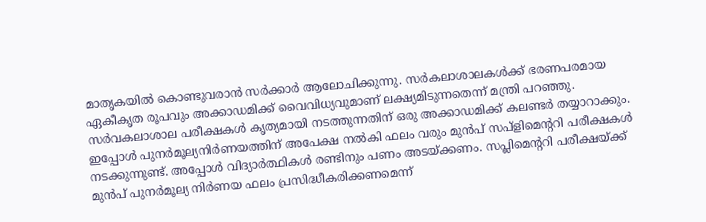മാതൃകയിൽ കൊണ്ടുവരാൻ സർക്കാർ ആലോചിക്കുന്നു. സർകലാശാലകൾക്ക് ഭരണപരമായ ഏകീകൃത രൂപവും അക്കാഡമിക്ക് വൈവിധ്യവുമാണ് ലക്ഷ്യമിടുന്നതെന്ന് മന്ത്രി പറഞ്ഞു. സർവകലാശാല പരീക്ഷകൾ കൃത്യമായി നടത്തുന്നതിന് ഒരു അക്കാഡമിക്ക് കലണ്ടർ തയ്യാറാക്കും. ഇപ്പോൾ പുനർമൂല്യനിർണയത്തിന് അപേക്ഷ നൽകി ഫലം വരും മുൻപ് സപ്ളിമെന്ററി പരീക്ഷകൾ നടക്കുന്നുണ്ട്. അപ്പോൾ വിദ്യാർത്ഥികൾ രണ്ടിനും പണം അടയ്ക്കണം. സപ്ലിമെന്ററി പരീക്ഷയ്ക്ക് മുൻപ് പുനർമൂല്യ നിർണയ ഫലം പ്രസിദ്ധീകരിക്കണമെന്ന്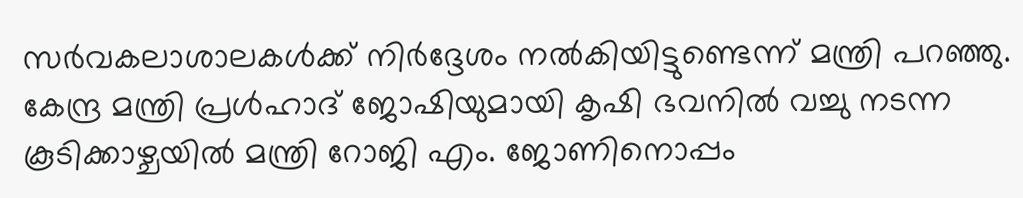സർവകലാശാലകൾക്ക് നിർദ്ദേശം നൽകിയിട്ടുണ്ടെന്ന് മന്ത്രി പറഞ്ഞു.
കേന്ദ്ര മന്ത്രി പ്രൾഹാദ് ജോഷിയുമായി കൃഷി ഭവനിൽ വച്ചു നടന്ന കൂടിക്കാഴ്ചയിൽ മന്ത്രി റോജി എം. ജോണിനൊപ്പം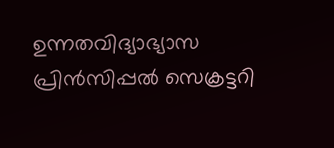ഉന്നതവിദ്യാഭ്യാസ പ്രിൻസിപ്പൽ സെക്രട്ടറി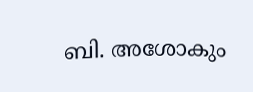ബി. അശോകും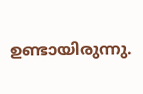ഉണ്ടായിരുന്നു.